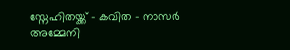സ്നേഹിതയ്ക്ക് - കവിത - നാസർ അമ്മേനി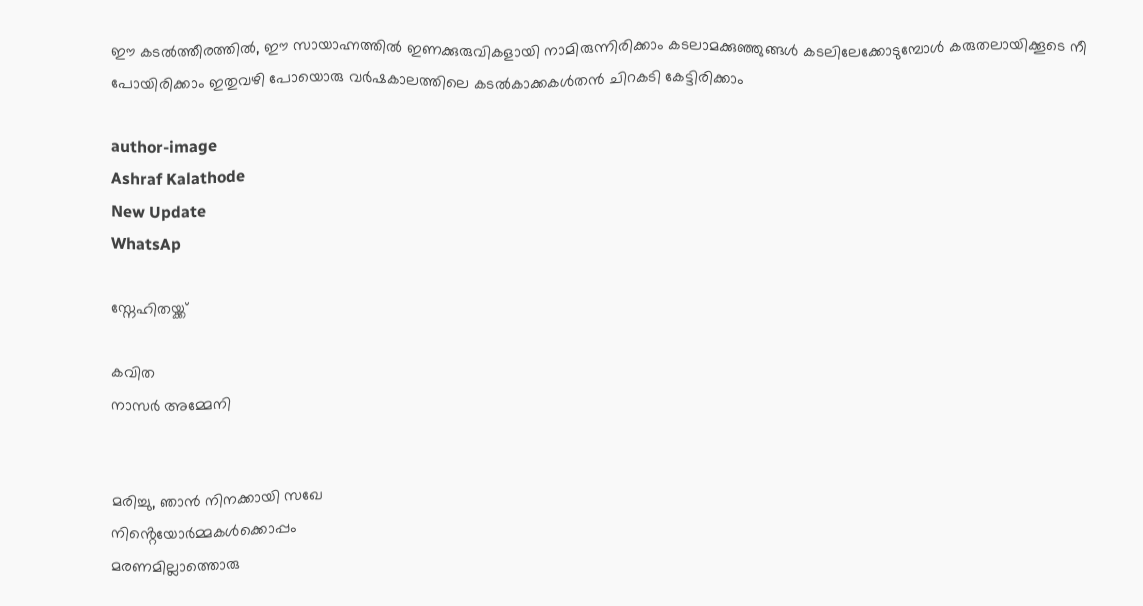ഈ കടൽത്തീരത്തിൽ, ഈ സായാഹ്നത്തിൽ ഇണക്കുരുവികളായി നാമിരുന്നിരിക്കാം കടലാമക്കുഞ്ഞുങ്ങൾ കടലിലേക്കോടുമ്പോൾ കരുതലായിക്കൂടെ നീ പോയിരിക്കാം ഇതുവഴി പോയൊരു വർഷകാലത്തിലെ കടൽകാക്കകൾതൻ ചിറകടി കേട്ടിരിക്കാം

author-image
Ashraf Kalathode
New Update
WhatsAp

സ്നേഹിതയ്ക്ക്

കവിത
നാസർ അമ്മേനി


മരിച്ചു, ഞാൻ നിനക്കായി സഖേ
നിൻ്റെയോർമ്മകൾക്കൊപ്പം
മരണമില്ലാത്തൊരു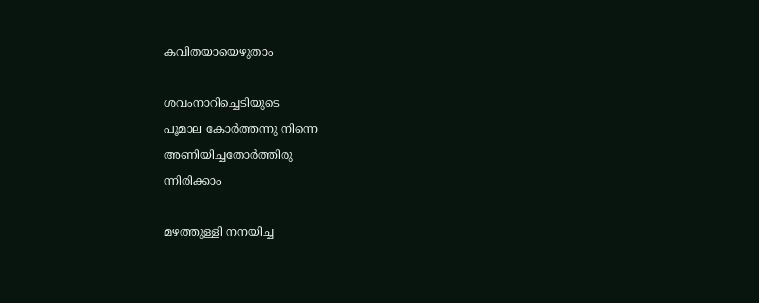കവിതയായെഴുതാം

ശവംനാറിച്ചെടിയുടെ
പൂമാല കോർത്തന്നു നിന്നെ
അണിയിച്ചതോർത്തിരു
ന്നിരിക്കാം

മഴത്തുള്ളി നനയിച്ച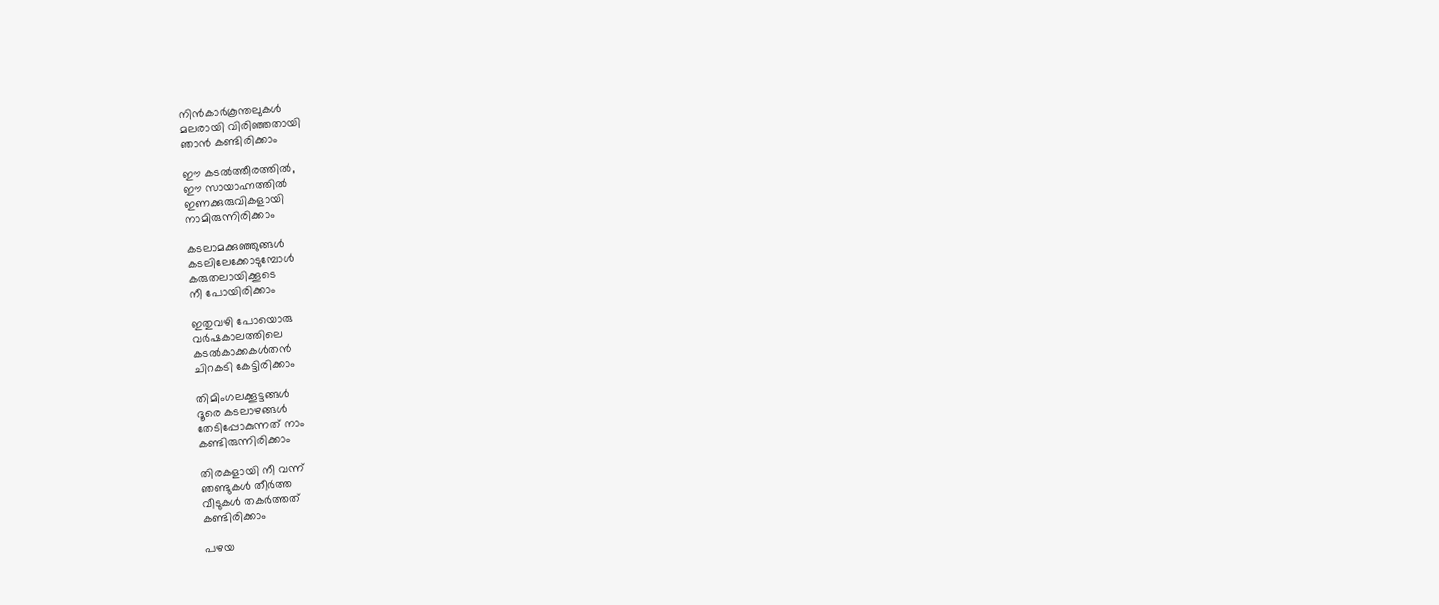നിൻകാർകൂന്തലുകൾ
മലരായി വിരിഞ്ഞതായി
ഞാൻ കണ്ടിരിക്കാം

ഈ കടൽത്തീരത്തിൽ,
ഈ സായാഹ്നത്തിൽ
ഇണക്കുരുവികളായി
നാമിരുന്നിരിക്കാം

കടലാമക്കുഞ്ഞുങ്ങൾ
കടലിലേക്കോടുമ്പോൾ
കരുതലായിക്കൂടെ
നീ പോയിരിക്കാം

ഇതുവഴി പോയൊരു
വർഷകാലത്തിലെ
കടൽകാക്കകൾതൻ
ചിറകടി കേട്ടിരിക്കാം

തിമിംഗലക്കൂട്ടങ്ങൾ
ദൂരെ കടലാഴങ്ങൾ
തേടിപ്പോകുന്നത് നാം
കണ്ടിരുന്നിരിക്കാം

തിരകളായി നീ വന്ന്
ഞണ്ടുകൾ തീർത്ത
വീടുകൾ തകർത്തത്
കണ്ടിരിക്കാം

പഴയ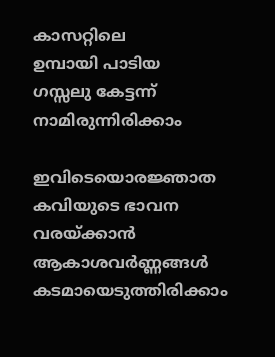കാസറ്റിലെ
ഉമ്പായി പാടിയ
ഗസ്സലു കേട്ടന്ന്
നാമിരുന്നിരിക്കാം

ഇവിടെയൊരജ്ഞാത
കവിയുടെ ഭാവന
വരയ്ക്കാൻ
ആകാശവർണ്ണങ്ങൾ
കടമായെടുത്തിരിക്കാം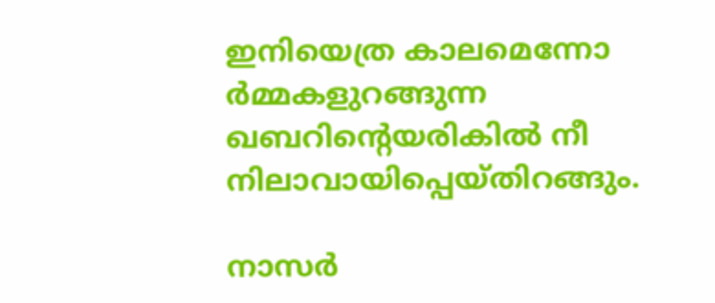ഇനിയെത്ര കാലമെന്നോ
ർമ്മകളുറങ്ങുന്ന
ഖബറിൻ്റെയരികിൽ നീ
നിലാവായിപ്പെയ്തിറങ്ങും.

നാസർ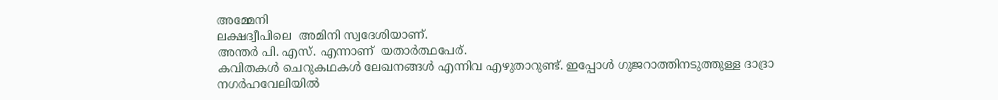അമ്മേനി
ലക്ഷദ്വീപിലെ  അമിനി സ്വദേശിയാണ്.
അന്തർ പി. എസ്‌. എന്നാണ്  യതാർത്ഥപേര്.
കവിതകൾ ചെറുകഥകൾ ലേഖനങ്ങൾ എന്നിവ എഴുതാറുണ്ട്. ഇപ്പോൾ ഗുജറാത്തിനടുത്തുള്ള ദാദ്രാ നഗർഹവേലിയിൽ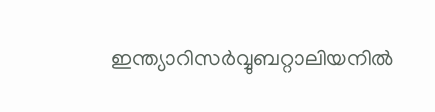ഇന്ത്യാറിസർവ്വുബറ്റാലിയനിൽ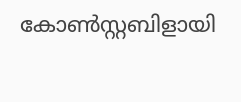കോൺസ്റ്റബിളായി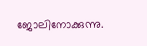ജോലിനോക്കുന്നു.